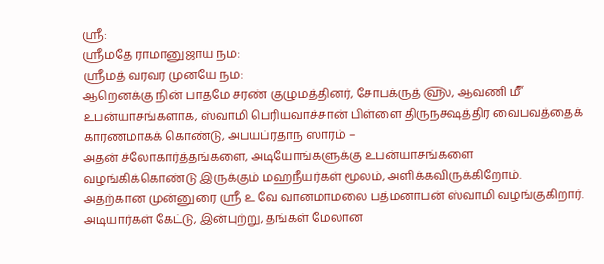ஸ்ரீ:
ஸ்ரீமதே ராமானுஜாய நம:
ஸ்ரீமத் வரவர முனயே நம:
ஆறெனக்கு நின் பாதமே சரண் குழுமத்தினர், சோபக்ருத் ௵, ஆவணி ௴ உபன்யாசங்களாக, ஸ்வாமி பெரியவாச்சான் பிள்ளை திருநக்ஷத்திர வைபவத்தைக் காரணமாகக் கொண்டு, அபயப்ரதாந ஸாரம் –
அதன் ச்லோகார்த்தங்களை, அடியோங்களுக்கு உபன்யாசங்களை வழங்கிக்கொண்டு இருக்கும் மஹநீயர்கள் மூலம், அளிக்கவிருக்கிறோம்.
அதற்கான முன்னுரை ஸ்ரீ உ வே வானமாமலை பத்மனாபன் ஸ்வாமி வழங்குகிறார்.
அடியார்கள் கேட்டு, இன்புற்று, தங்கள் மேலான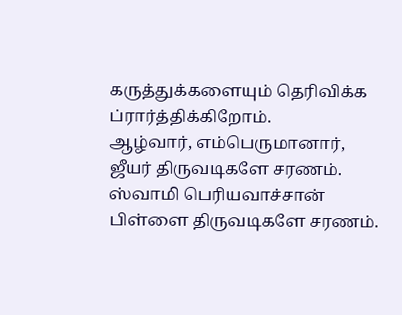கருத்துக்களையும் தெரிவிக்க ப்ரார்த்திக்கிறோம்.
ஆழ்வார், எம்பெருமானார், ஜீயர் திருவடிகளே சரணம்.
ஸ்வாமி பெரியவாச்சான் பிள்ளை திருவடிகளே சரணம்.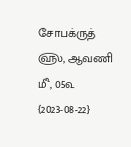சோபக்ருத் ௵, ஆவணி ௴, 05௳
{2023-08-22}